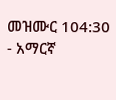መዝሙር 104:30 - አማርኛ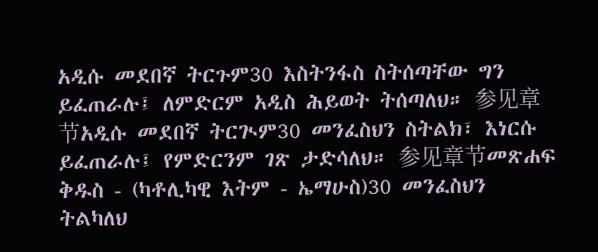አዲሱ መደበኛ ትርጉም30 እስትንፋስ ስትሰጣቸው ግን ይፈጠራሉ፤ ለምድርም አዲስ ሕይወት ትሰጣለህ። 参见章节አዲሱ መደበኛ ትርጒም30 መንፈስህን ስትልክ፣ እነርሱ ይፈጠራሉ፤ የምድርንም ገጽ ታድሳለህ። 参见章节መጽሐፍ ቅዱስ - (ካቶሊካዊ እትም - ኤማሁስ)30 መንፈስህን ትልካለህ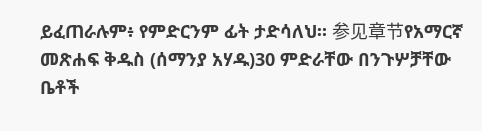ይፈጠራሉም፥ የምድርንም ፊት ታድሳለህ። 参见章节የአማርኛ መጽሐፍ ቅዱስ (ሰማንያ አሃዱ)30 ምድራቸው በንጉሦቻቸው ቤቶች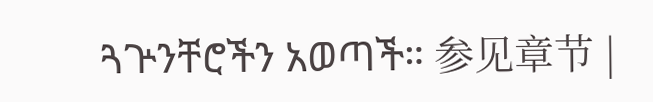ጓጕንቸሮችን አወጣች። 参见章节 |